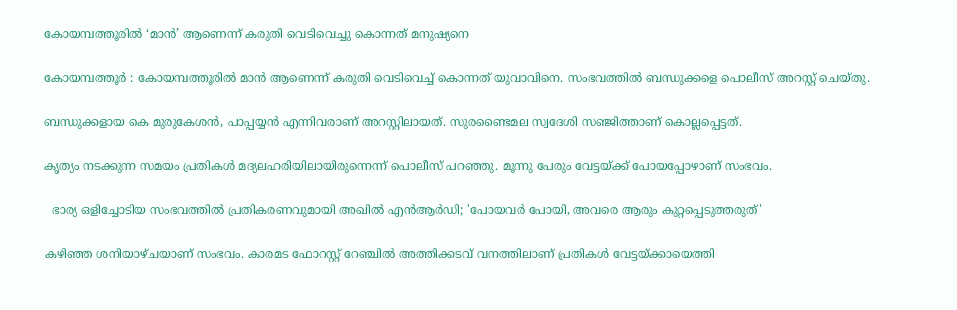കോയമ്പത്തൂരിൽ ‘മാൻ’ ആണെന്ന് കരുതി വെടിവെച്ചു കൊന്നത് മനുഷ്യനെ

കോയമ്പത്തൂർ : കോയമ്പത്തൂരിൽ മാൻ ആണെന്ന് കരുതി വെടിവെച്ച് കൊന്നത് യുവാവിനെ. സംഭവത്തിൽ ബന്ധുക്കളെ പൊലീസ് അറസ്റ്റ് ചെയ്‌തു.

ബന്ധുക്കളായ കെ മുരുകേശൻ, പാപ്പയ്യൻ എന്നിവരാണ് അറസ്റ്റിലായത്. സുരണ്ടൈമല സ്വദേശി സഞ്ജിത്താണ് കൊല്ലപ്പെട്ടത്.

കൃത്യം നടക്കുന്ന സമയം പ്രതികൾ മദ്യലഹരിയിലായിരുന്നെന്ന് പൊലീസ് പറഞ്ഞു. മൂന്നു പേരും വേട്ടയ്ക്ക് പോയപ്പോഴാണ് സംഭവം.

  ഭാര്യ ഒളിച്ചോടിയ സംഭവത്തിൽ പ്രതികരണവുമായി അഖിൽ എൻആർഡി; 'പോയവർ പോയി, അവരെ ആരും കുറ്റപ്പെടുത്തരുത്'

കഴിഞ്ഞ ശനിയാഴ്ചയാണ് സംഭവം. കാരമട ഫോറസ്റ്റ് റേഞ്ചിൽ അത്തിക്കടവ് വനത്തിലാണ് പ്രതികൾ വേട്ടയ്ക്കായെത്തി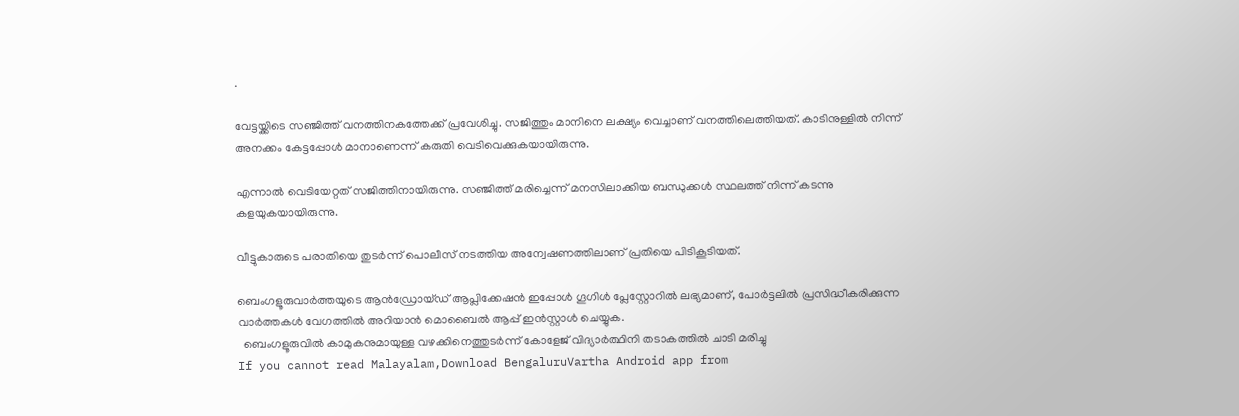.

വേട്ടയ്ക്കിടെ സഞ്ജിത്ത് വനത്തിനകത്തേക്ക് പ്രവേശിച്ചു. സജിത്തും മാനിനെ ലക്ഷ്യം വെച്ചാണ് വനത്തിലെത്തിയത്. കാടിനുള്ളിൽ നിന്ന് അനക്കം കേട്ടപ്പോൾ മാനാണെന്ന് കരുതി വെടിവെക്കുകയായിരുന്നു.

എന്നാൽ വെടിയേറ്റത് സജിത്തിനായിരുന്നു. സഞ്ജിത്ത് മരിച്ചെന്ന് മനസിലാക്കിയ ബന്ധുക്കൾ സ്ഥലത്ത് നിന്ന് കടന്നു കളയുകയായിരുന്നു.

വീട്ടുകാരുടെ പരാതിയെ തുടർന്ന് പൊലീസ് നടത്തിയ അന്വേഷണത്തിലാണ് പ്രതിയെ പിടികൂടിയത്.

ബെംഗളൂരുവാർത്തയുടെ ആൻഡ്രോയ്ഡ് ആപ്ലിക്കേഷൻ ഇപ്പോൾ ഗൂഗിൾ പ്ലേസ്റ്റോറിൽ ലഭ്യമാണ്, പോർട്ടലിൽ പ്രസിദ്ധീകരിക്കുന്ന വാർത്തകൾ വേഗത്തിൽ അറിയാൻ മൊബൈൽ ആപ്പ് ഇൻസ്റ്റാൾ ചെയ്യുക.
  ബെംഗളൂരുവിൽ കാമുകനുമായുള്ള വഴക്കിനെത്തുടർന്ന് കോളേജ് വിദ്യാർത്ഥിനി തടാകത്തിൽ ചാടി മരിച്ചു
If you cannot read Malayalam,Download BengaluruVartha Android app from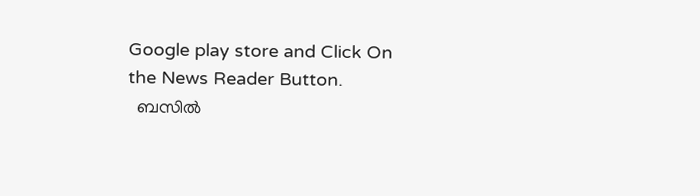Google play store and Click On the News Reader Button.
  ബസിൽ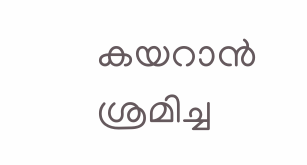കയറാൻ ശ്രമിച്ച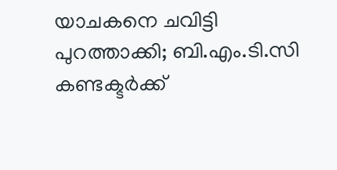യാചകനെ ചവിട്ടി പുറത്താക്കി; ബി.എം.ടി.സി കണ്ടക്ടർക്ക്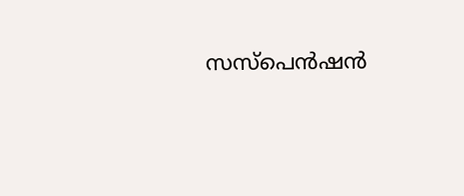സസ്പെൻഷൻ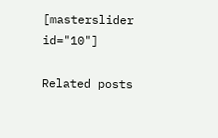[masterslider id="10"]

Related posts